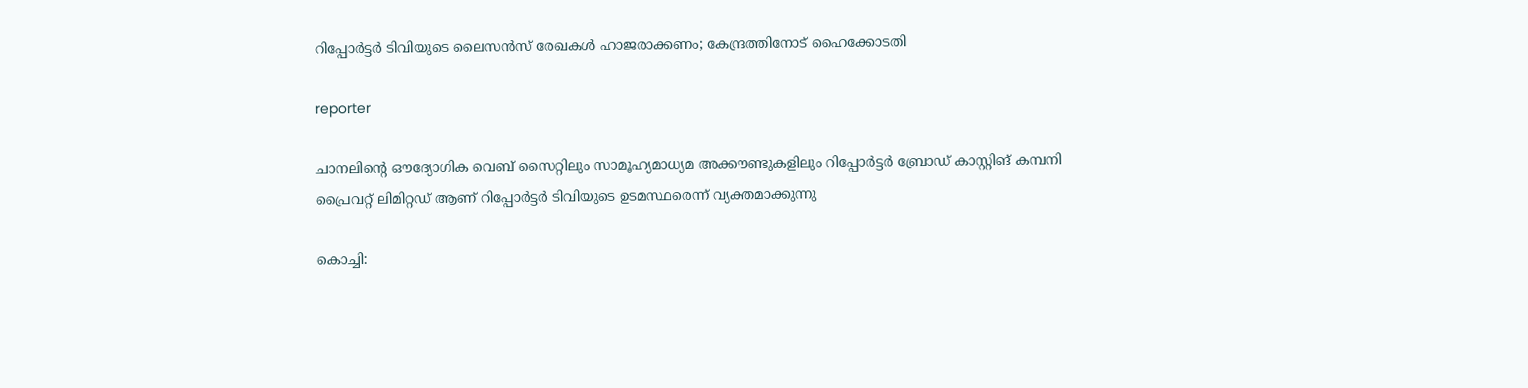റിപ്പോര്‍ട്ടര്‍ ടിവിയുടെ ലൈസൻസ് രേഖകള്‍ ഹാജരാക്കണം; കേന്ദ്രത്തിനോട് ഹൈക്കോടതി

reporter

ചാനലിന്‍റെ ഔദ്യോഗിക വെബ് സൈറ്റിലും സാമൂഹ്യമാധ്യമ അക്കൗണ്ടുകളിലും റിപ്പോര്‍ട്ടര്‍ ബ്രോഡ് കാസ്റ്റിങ് കമ്പനി പ്രൈവറ്റ് ലിമിറ്റഡ് ആണ് റിപ്പോര്‍ട്ടര്‍ ടിവിയുടെ ഉടമസ്ഥരെന്ന് വ്യക്തമാക്കുന്നു

കൊച്ചി: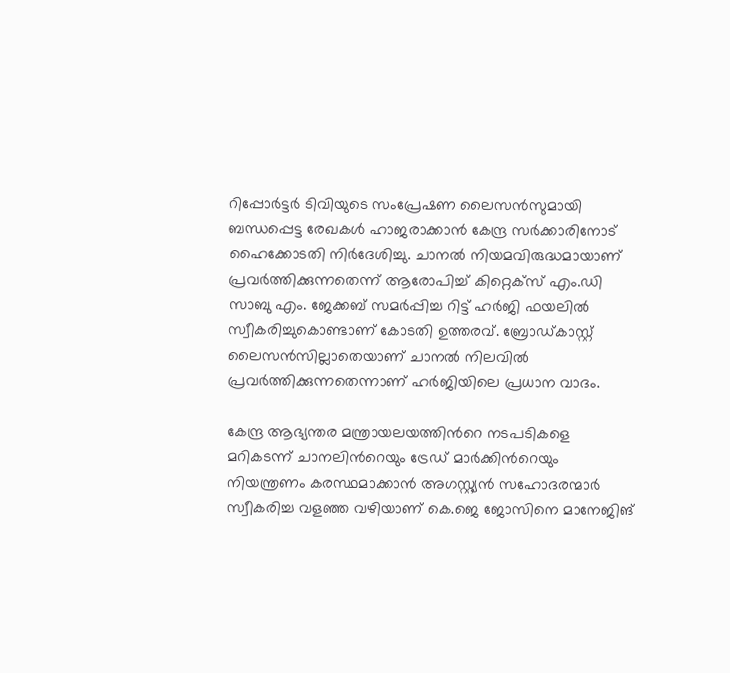റിപ്പോര്‍ട്ടര്‍ ടിവിയുടെ സംപ്രേഷണ ലൈസന്‍സുമായി ബന്ധപ്പെട്ട രേഖകള്‍ ഹാജരാക്കാന്‍ കേന്ദ്ര സര്‍ക്കാരിനോട് ഹൈക്കോടതി നിര്‍ദേശിച്ചു. ചാനല്‍ നിയമവിരുദ്ധമായാണ് പ്രവര്‍ത്തിക്കുന്നതെന്ന് ആരോപിച്ച് കിറ്റെക്‌സ് എം.ഡി സാബു എം. ജേക്കബ് സമര്‍പ്പിച്ച റിട്ട് ഹര്‍ജി ഫയലില്‍ സ്വീകരിച്ചുകൊണ്ടാണ് കോടതി ഉത്തരവ്. ബ്രോഡ്കാസ്റ്റ് ലൈസന്‍സില്ലാതെയാണ് ചാനല്‍ നിലവില്‍ പ്രവര്‍ത്തിക്കുന്നതെന്നാണ് ഹര്‍ജിയിലെ പ്രധാന വാദം.

കേന്ദ്ര ആഭ്യന്തര മന്ത്രായലയത്തിന്‍റെ നടപടികളെ മറികടന്ന് ചാനലിന്‍റെയും ട്രേഡ് മാര്‍ക്കിന്‍റെയും നിയന്ത്രണം കരസ്ഥമാക്കാന്‍ അഗസ്റ്റ്യന്‍ സഹോദരന്മാര്‍ സ്വീകരിച്ച വളഞ്ഞ വഴിയാണ് കെ.ജെ ജോസിനെ മാനേജിങ്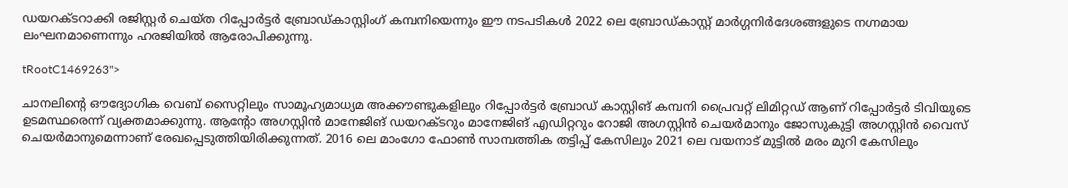ഡയറക്ടറാക്കി രജിസ്റ്റര്‍ ചെയ്ത റിപ്പോര്‍ട്ടര്‍ ബ്രോഡ്കാസ്റ്റിംഗ് കമ്പനിയെന്നും ഈ നടപടികള്‍ 2022 ലെ ബ്രോഡ്കാസ്റ്റ് മാര്‍ഗ്ഗനിര്‍ദേശങ്ങളുടെ നഗ്നമായ ലംഘനമാണെന്നും ഹരജിയില്‍ ആരോപിക്കുന്നു.

tRootC1469263">

ചാനലിന്‍റെ ഔദ്യോഗിക വെബ് സൈറ്റിലും സാമൂഹ്യമാധ്യമ അക്കൗണ്ടുകളിലും റിപ്പോര്‍ട്ടര്‍ ബ്രോഡ് കാസ്റ്റിങ് കമ്പനി പ്രൈവറ്റ് ലിമിറ്റഡ് ആണ് റിപ്പോര്‍ട്ടര്‍ ടിവിയുടെ ഉടമസ്ഥരെന്ന് വ്യക്തമാക്കുന്നു. ആന്‍റോ അഗസ്റ്റിന്‍ മാനേജിങ് ഡയറക്ടറും മാനേജിങ് എഡിറ്ററും റോജി അഗസ്റ്റിന്‍ ചെയര്‍മാനും ജോസുകുട്ടി അഗസ്റ്റിന്‍ വൈസ് ചെയര്‍മാനുമെന്നാണ് രേഖപ്പെടുത്തിയിരിക്കുന്നത്. 2016 ലെ മാംഗോ ഫോണ്‍ സാമ്പത്തിക തട്ടിപ്പ് കേസിലും 2021 ലെ വയനാട് മുട്ടില്‍ മരം മുറി കേസിലും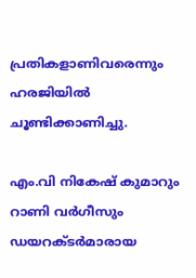പ്രതികളാണിവരെന്നും ഹരജിയില്‍ ചൂണ്ടിക്കാണിച്ചു.

എം.വി നികേഷ് കുമാറും റാണി വര്‍ഗീസും ഡയറക്ടര്‍മാരായ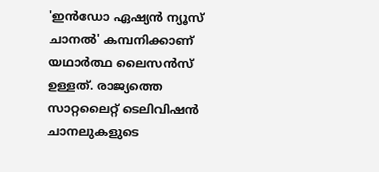'ഇന്‍ഡോ ഏഷ്യന്‍ ന്യൂസ് ചാനല്‍' കമ്പനിക്കാണ് യഥാര്‍ത്ഥ ലൈസന്‍സ് ഉള്ളത്. രാജ്യത്തെ സാറ്റലൈറ്റ് ടെലിവിഷന്‍ ചാനലുകളുടെ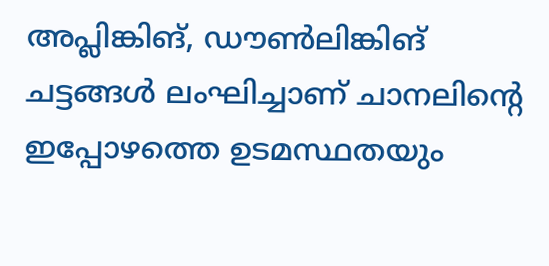അപ്ലിങ്കിങ്, ഡൗണ്‍ലിങ്കിങ് ചട്ടങ്ങള്‍ ലംഘിച്ചാണ് ചാനലിന്റെ ഇപ്പോഴത്തെ ഉടമസ്ഥതയും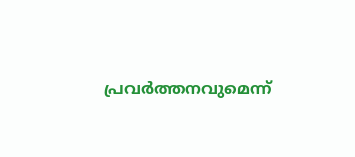പ്രവര്‍ത്തനവുമെന്ന്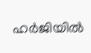ഹര്‍ജിയില്‍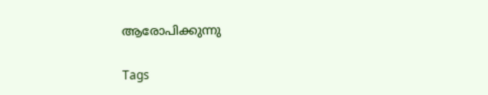ആരോപിക്കുന്നു

Tags